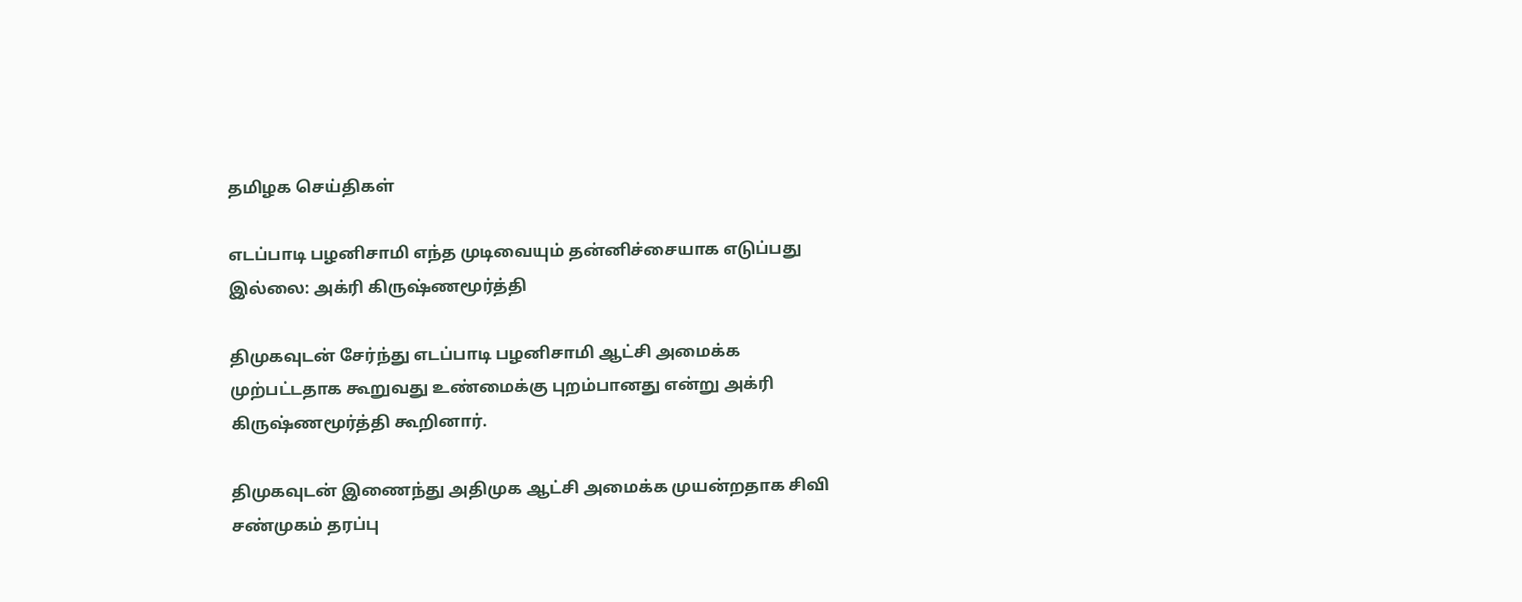தமிழக செய்திகள்

எடப்பாடி பழனிசாமி எந்த முடிவையும் தன்னிச்சையாக எடுப்பது இல்லை: அக்ரி கிருஷ்ணமூர்த்தி

திமுகவுடன் சேர்ந்து எடப்பாடி பழனிசாமி ஆட்சி அமைக்க முற்பட்டதாக கூறுவது உண்மைக்கு புறம்பானது என்று அக்ரி கிருஷ்ணமூர்த்தி கூறினார்.

திமுகவுடன் இணைந்து அதிமுக ஆட்சி அமைக்க முயன்றதாக சிவி சண்முகம் தரப்பு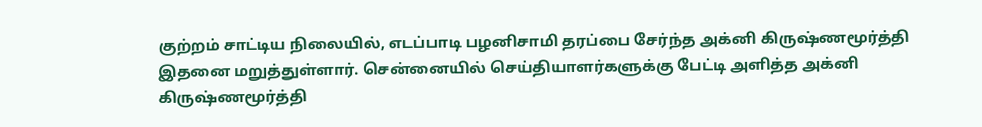குற்றம் சாட்டிய நிலையில், எடப்பாடி பழனிசாமி தரப்பை சேர்ந்த அக்னி கிருஷ்ணமூர்த்தி இதனை மறுத்துள்ளார். சென்னையில் செய்தியாளர்களுக்கு பேட்டி அளித்த அக்னி கிருஷ்ணமூர்த்தி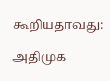கூறியதாவது:

அதிமுக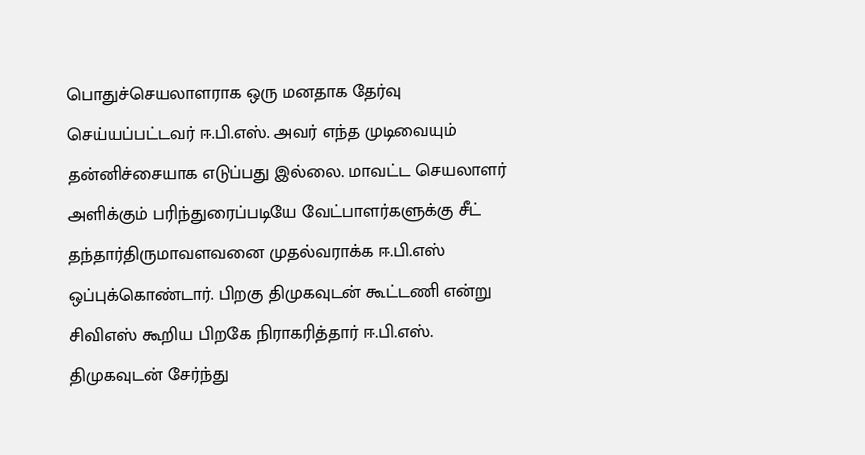பொதுச்செயலாளராக ஒரு மனதாக தேர்வு செய்யப்பட்டவர் ஈ.பி.எஸ். அவர் எந்த முடிவையும் தன்னிச்சையாக எடுப்பது இல்லை. மாவட்ட செயலாளர் அளிக்கும் பரிந்துரைப்படியே வேட்பாளர்களுக்கு சீட் தந்தார்திருமாவளவனை முதல்வராக்க ஈ.பி.எஸ் ஒப்புக்கொண்டார். பிறகு திமுகவுடன் கூட்டணி என்று சிவிஎஸ் கூறிய பிறகே நிராகரித்தார் ஈ.பி.எஸ். திமுகவுடன் சேர்ந்து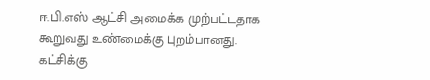ஈ.பி.எஸ் ஆட்சி அமைக்க முற்பட்டதாக கூறுவது உண்மைக்கு புறம்பானது. கட்சிக்கு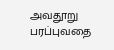அவதூறு பரப்புவதை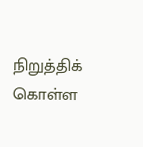நிறுத்திக் கொள்ள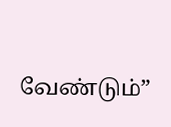வேண்டும்”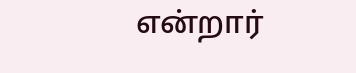என்றார்